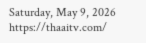Saturday, May 9, 2026
https://thaaitv.com/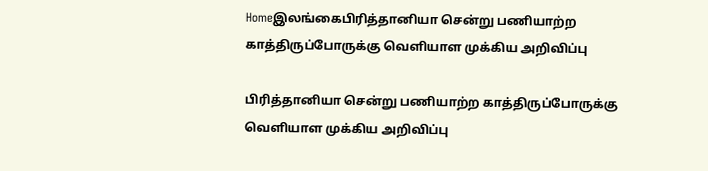Homeஇலங்கைபிரித்தானியா சென்று பணியாற்ற காத்திருப்போருக்கு வெளியாள முக்கிய அறிவிப்பு

பிரித்தானியா சென்று பணியாற்ற காத்திருப்போருக்கு வெளியாள முக்கிய அறிவிப்பு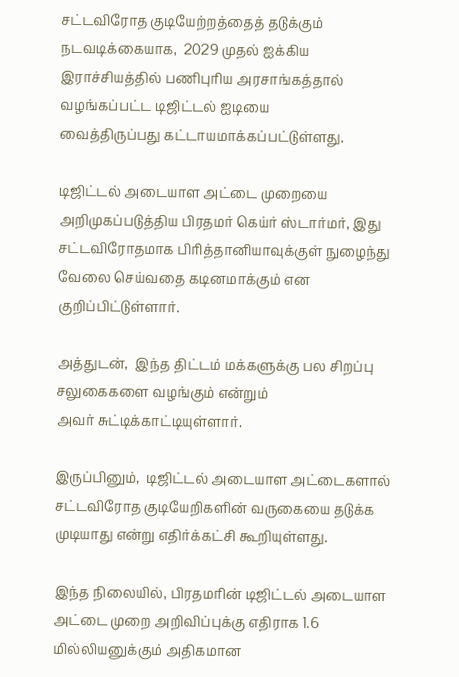சட்டவிரோத குடியேற்றத்தைத் தடுக்கும் நடவடிக்கையாக,  2029 முதல் ஐக்கிய
இராச்சியத்தில் பணிபுரிய அரசாங்கத்தால் வழங்கப்பட்ட டிஜிட்டல் ஐடியை
வைத்திருப்பது கட்டாயமாக்கப்பட்டுள்ளது.

டிஜிட்டல் அடையாள அட்டை முறையை அறிமுகப்படுத்திய பிரதமர் கெய்ர் ஸ்டார்மர், இது சட்டவிரோதமாக பிரித்தானியாவுக்குள் நுழைந்து வேலை செய்வதை கடினமாக்கும் என குறிப்பிட்டுள்ளார்.

அத்துடன்,  இந்த திட்டம் மக்களுக்கு பல சிறப்பு சலுகைகளை வழங்கும் என்றும்
அவர் சுட்டிக்காட்டியுள்ளார்.

இருப்பினும்,  டிஜிட்டல் அடையாள அட்டைகளால் சட்டவிரோத குடியேறிகளின் வருகையை தடுக்க முடியாது என்று எதிர்க்கட்சி கூறியுள்ளது.

இந்த நிலையில், பிரதமரின் டிஜிட்டல் அடையாள அட்டை முறை அறிவிப்புக்கு எதிராக 1.6 மில்லியனுக்கும் அதிகமான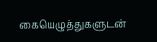கையெழுத்துகளுடன்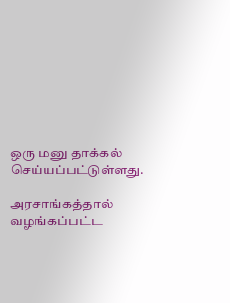ஒரு மனு தாக்கல்
செய்யப்பட்டுள்ளது.

அரசாங்கத்தால் வழங்கப்பட்ட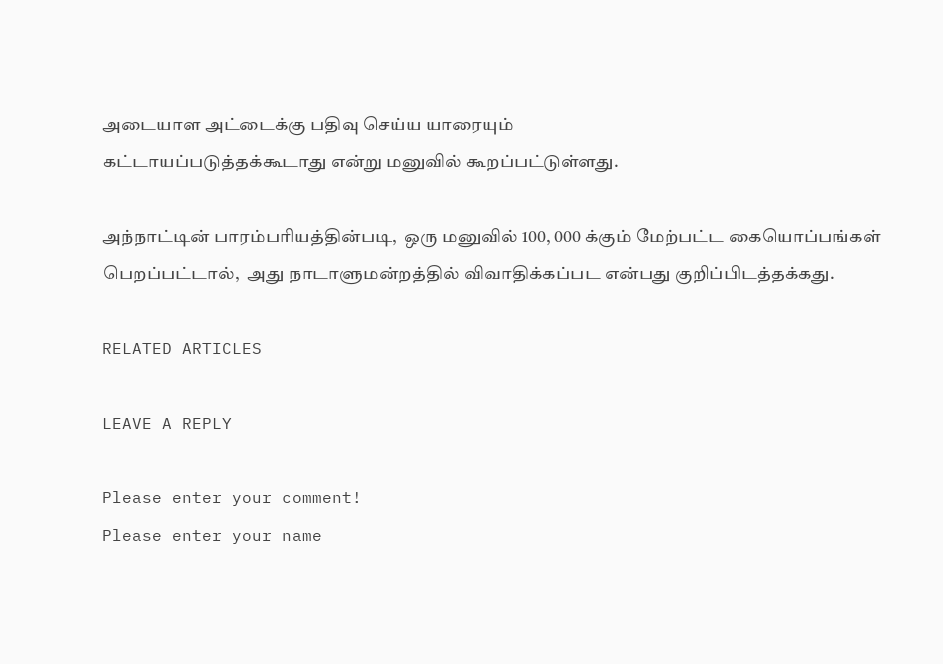அடையாள அட்டைக்கு பதிவு செய்ய யாரையும்
கட்டாயப்படுத்தக்கூடாது என்று மனுவில் கூறப்பட்டுள்ளது.

அந்நாட்டின் பாரம்பரியத்தின்படி,  ஒரு மனுவில் 100, 000 க்கும் மேற்பட்ட கையொப்பங்கள் பெறப்பட்டால்,  அது நாடாளுமன்றத்தில் விவாதிக்கப்பட என்பது குறிப்பிடத்தக்கது.

RELATED ARTICLES

LEAVE A REPLY

Please enter your comment!
Please enter your name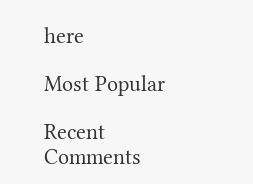here

Most Popular

Recent Comments